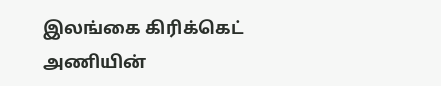இலங்கை கிரிக்கெட் அணியின்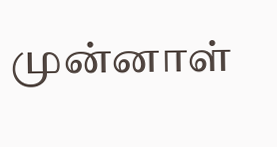முன்னாள்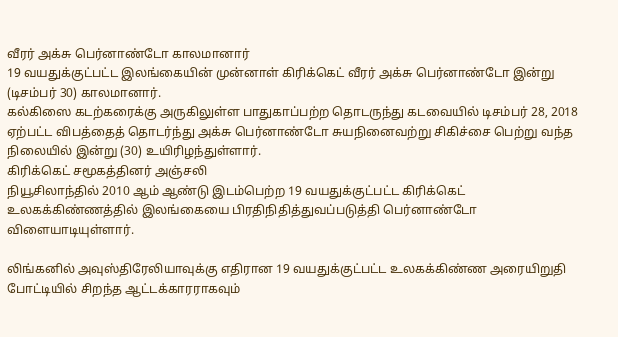வீரர் அக்சு பெர்னாண்டோ காலமானார்
19 வயதுக்குட்பட்ட இலங்கையின் முன்னாள் கிரிக்கெட் வீரர் அக்சு பெர்னாண்டோ இன்று (டிசம்பர் 30) காலமானார்.
கல்கிஸை கடற்கரைக்கு அருகிலுள்ள பாதுகாப்பற்ற தொடருந்து கடவையில் டிசம்பர் 28, 2018 ஏற்பட்ட விபத்தைத் தொடர்ந்து அக்சு பெர்னாண்டோ சுயநினைவற்று சிகிச்சை பெற்று வந்த நிலையில் இன்று (30) உயிரிழந்துள்ளார்.
கிரிக்கெட் சமூகத்தினர் அஞ்சலி
நியூசிலாந்தில் 2010 ஆம் ஆண்டு இடம்பெற்ற 19 வயதுக்குட்பட்ட கிரிக்கெட் உலகக்கிண்ணத்தில் இலங்கையை பிரதிநிதித்துவப்படுத்தி பெர்னாண்டோ விளையாடியுள்ளார்.

லிங்கனில் அவுஸ்திரேலியாவுக்கு எதிரான 19 வயதுக்குட்பட்ட உலகக்கிண்ண அரையிறுதி போட்டியில் சிறந்த ஆட்டக்காரராகவும்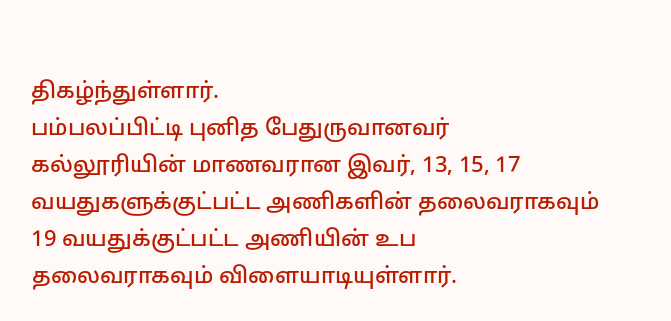திகழ்ந்துள்ளார்.
பம்பலப்பிட்டி புனித பேதுருவானவர் கல்லூரியின் மாணவரான இவர், 13, 15, 17 வயதுகளுக்குட்பட்ட அணிகளின் தலைவராகவும் 19 வயதுக்குட்பட்ட அணியின் உப தலைவராகவும் விளையாடியுள்ளார்.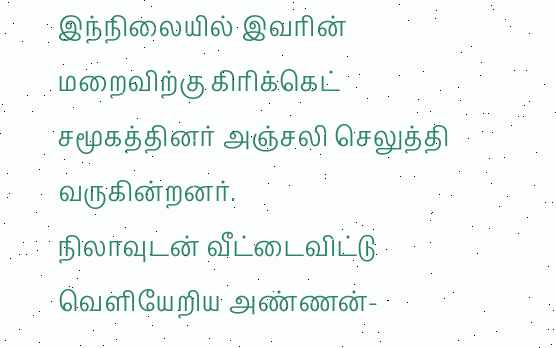இந்நிலையில் இவரின் மறைவிற்கு கிரிக்கெட் சமூகத்தினர் அஞ்சலி செலுத்தி வருகின்றனர்.
நிலாவுடன் வீட்டைவிட்டு வெளியேறிய அண்ணன்-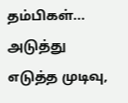தம்பிகள்... அடுத்து எடுத்த முடிவு,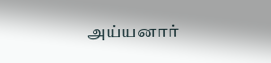அய்யனார்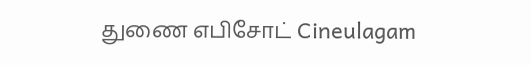துணை எபிசோட் Cineulagam